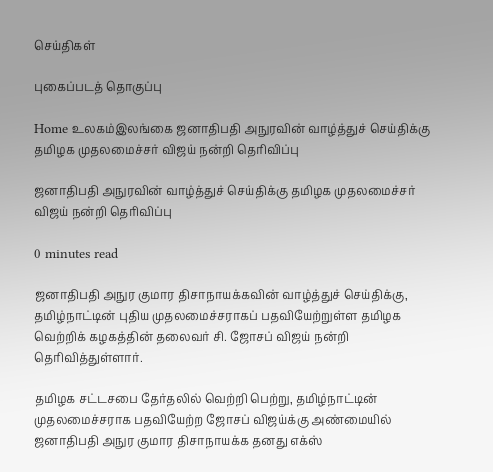செய்திகள்

புகைப்படத் தொகுப்பு

Home உலகம்இலங்கை ஜனாதிபதி அநுரவின் வாழ்த்துச் செய்திக்கு தமிழக முதலமைச்சர் விஜய் நன்றி தெரிவிப்பு

ஜனாதிபதி அநுரவின் வாழ்த்துச் செய்திக்கு தமிழக முதலமைச்சர் விஜய் நன்றி தெரிவிப்பு

0 minutes read

ஜனாதிபதி அநுர குமார திசாநாயக்கவின் வாழ்த்துச் செய்திக்கு, தமிழ்நாட்டின் புதிய முதலமைச்சராகப் பதவியேற்றுள்ள தமிழக வெற்றிக் கழகத்தின் தலைவர் சி. ஜோசப் விஜய் நன்றி தெரிவித்துள்ளார்.

தமிழக சட்டசபை தேர்தலில் வெற்றி பெற்று, தமிழ்நாட்டின் முதலமைச்சராக பதவியேற்ற ஜோசப் விஜய்க்கு அண்மையில் ஜனாதிபதி அநுர குமார திசாநாயக்க தனது எக்ஸ்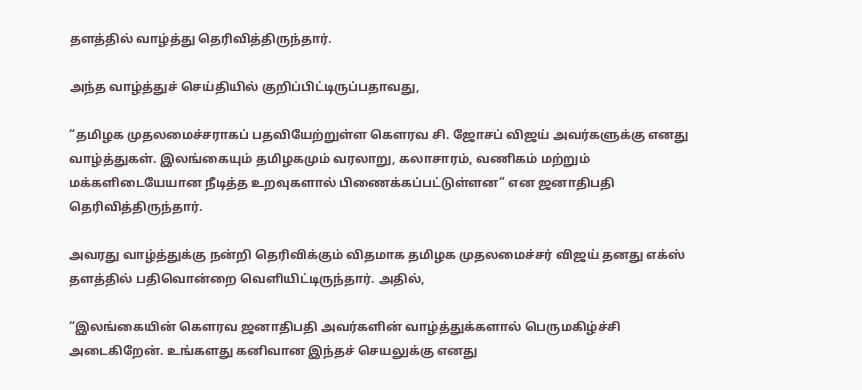தளத்தில் வாழ்த்து தெரிவித்திருந்தார்.

அந்த வாழ்த்துச் செய்தியில் குறிப்பிட்டிருப்பதாவது,

“தமிழக முதலமைச்சராகப் பதவியேற்றுள்ள கௌரவ சி. ஜோசப் விஜய் அவர்களுக்கு எனது வாழ்த்துகள். இலங்கையும் தமிழகமும் வரலாறு, கலாசாரம், வணிகம் மற்றும் மக்களிடையேயான நீடித்த உறவுகளால் பிணைக்கப்பட்டுள்ளன” என ஜனாதிபதி தெரிவித்திருந்தார்.

அவரது வாழ்த்துக்கு நன்றி தெரிவிக்கும் விதமாக தமிழக முதலமைச்சர் விஜய் தனது எக்ஸ் தளத்தில் பதிவொன்றை வெளியிட்டிருந்தார். அதில்,

“இலங்கையின் கௌரவ ஜனாதிபதி அவர்களின் வாழ்த்துக்களால் பெருமகிழ்ச்சி அடைகிறேன். உங்களது கனிவான இந்தச் செயலுக்கு எனது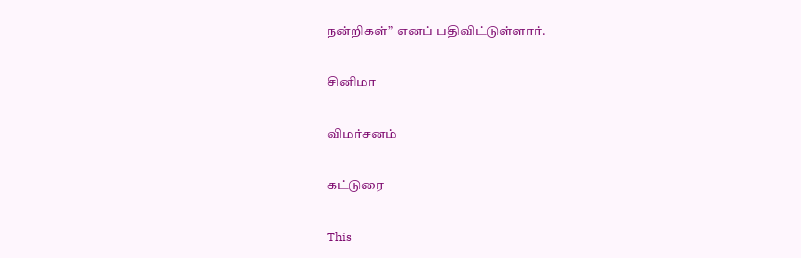நன்றிகள்” எனப் பதிவிட்டுள்ளார்.

சினிமா

விமர்சனம்

கட்டுரை

This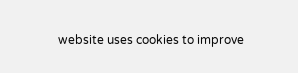website uses cookies to improve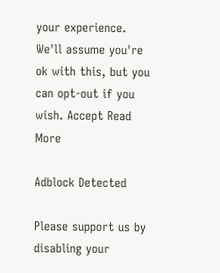your experience. We'll assume you're ok with this, but you can opt-out if you wish. Accept Read More

Adblock Detected

Please support us by disabling your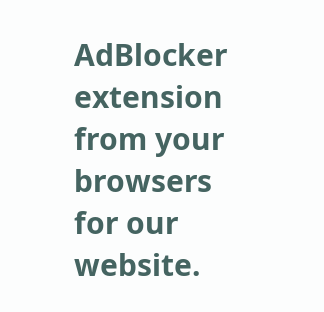AdBlocker extension from your browsers for our website.